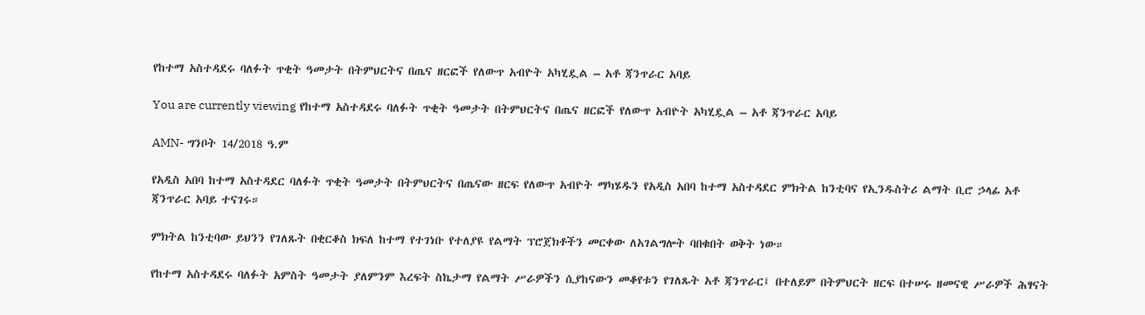የከተማ አስተዳደሩ ባለፉት ጥቂት ዓመታት በትምህርትና በጤና ዘርፎች የለውጥ አብዮት አካሂዷል – አቶ ጃንጥራር አባይ

You are currently viewing የከተማ አስተዳደሩ ባለፉት ጥቂት ዓመታት በትምህርትና በጤና ዘርፎች የለውጥ አብዮት አካሂዷል – አቶ ጃንጥራር አባይ

AMN- ግንቦት 14/2018 ዓ.ም

የአዲስ አበባ ከተማ አስተዳደር ባለፉት ጥቂት ዓመታት በትምህርትና በጤናው ዘርፍ የለውጥ አብዮት ማካሄዱን የአዲስ አበባ ከተማ አስተዳደር ምክትል ከንቲባና የኢንዱስትሪ ልማት ቢሮ ኃላፊ አቶ ጃንጥራር አባይ ተናገሩ።

ምክትል ከንቲባው ይህንን የገለጹት በቂርቆስ ክፍለ ከተማ የተገነቡ የተለያዩ የልማት ፕሮጀክቶችን መርቀው ለአገልግሎት ባበቁበት ወቅት ነው።

የከተማ አስተዳደሩ ባለፉት አምስት ዓመታት ያለምንም እረፍት ስኬታማ የልማት ሥራዎችን ሲያከናውን መቆየቱን የገለጹት አቶ ጃንጥራር፤ በተለይም በትምህርት ዘርፍ በተሠሩ ዘመናዊ ሥራዎች ሕፃናት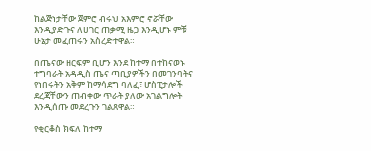ከልጅነታቸው ጀምሮ ብሩህ አእምሮ ኖሯቸው እንዲያድጉና ለሀገር ጠቃሚ ዜጋ እንዲሆኑ ምቹ ሁኔታ መፈጠሩን አስረድተዋል።

በጤናው ዘርፍም ቢሆን እንደ ከተማ በተከናወኑ ተግባራት አዳዲስ ጤና ጣቢያዎችን በመገንባትና የነበሩትን አቅም ከማሳደግ ባለፈ፣ ሆስፒታሎች ደረጃቸውን ጠብቀው ጥራት ያለው አገልግሎት እንዲሰጡ መደረጉን ገልጸዋል።

የቂርቆስ ክፍለ ከተማ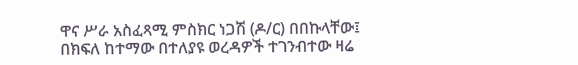ዋና ሥራ አስፈጻሚ ምስክር ነጋሽ (ዶ/ር) በበኩላቸው፤ በክፍለ ከተማው በተለያዩ ወረዳዎች ተገንብተው ዛሬ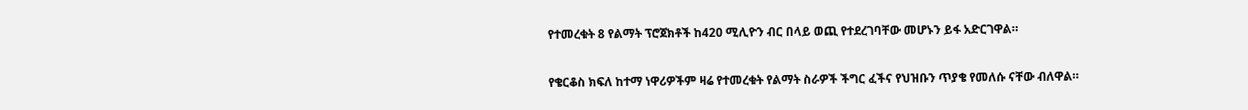የተመረቁት 8 የልማት ፕሮጀክቶች ከ420 ሚሊዮን ብር በላይ ወጪ የተደረገባቸው መሆኑን ይፋ አድርገዋል።

የቄርቆስ ክፍለ ከተማ ነዋሪዎችም ዛሬ የተመረቁት የልማት ስራዎች ችግር ፈችና የህዝቡን ጥያቄ የመለሱ ናቸው ብለዋል።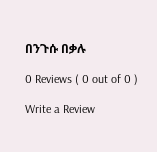በንጉሱ በቃሉ

0 Reviews ( 0 out of 0 )

Write a Review